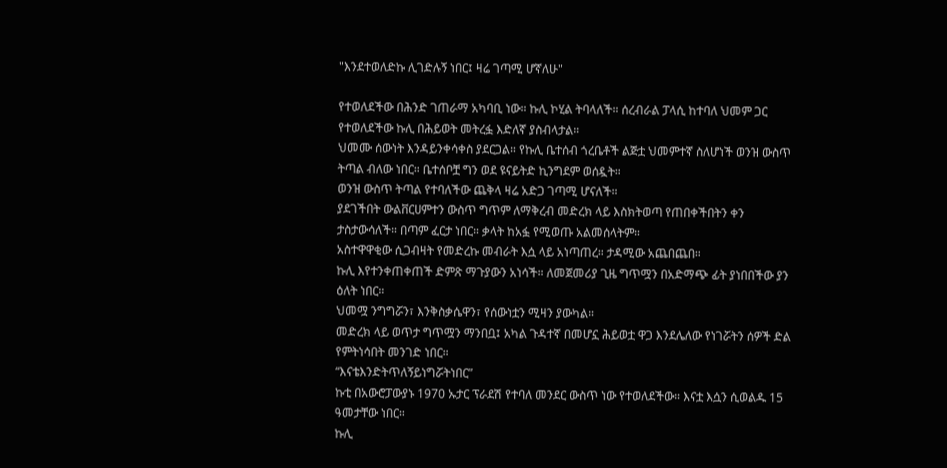"እንደተወለድኩ ሊገድሉኝ ነበር፤ ዛሬ ገጣሚ ሆኛለሁ"

የተወለደችው በሕንድ ገጠራማ አካባቢ ነው። ኩሊ ኮሂል ትባላለች። ሰረብራል ፓላሲ ከተባለ ህመም ጋር የተወለደችው ኩሊ በሕይወት መትረፏ እድለኛ ያስብላታል።
ህመሙ ሰውነት እንዳይንቀሳቀስ ያደርጋል። የኩሊ ቤተሰብ ጎረቤቶች ልጅቷ ህመምተኛ ስለሆነች ወንዝ ውስጥ ትጣል ብለው ነበር። ቤተሰቦቿ ግን ወደ ዩናይትድ ኪንግደም ወሰዷት።
ወንዝ ውስጥ ትጣል የተባለችው ጨቅላ ዛሬ አድጋ ገጣሚ ሆናለች።
ያደገችበት ውልቨርሀምተን ውስጥ ግጥም ለማቅረብ መድረክ ላይ እስክትወጣ የጠበቀችበትን ቀን ታስታውሳለች። በጣም ፈርታ ነበር። ቃላት ከአፏ የሚወጡ አልመሰላትም።
አስተዋዋቂው ሲጋብዛት የመድረኩ መብራት እሷ ላይ አነጣጠረ። ታዳሚው አጨበጨበ።
ኩሊ እየተንቀጠቀጠች ድምጽ ማጉያውን አነሳች። ለመጀመሪያ ጊዜ ግጥሟን በአድማጭ ፊት ያነበበችው ያን ዕለት ነበር።
ህመሟ ንግግሯን፣ እንቅስቃሴዋን፣ የሰውነቷን ሚዛን ያውካል።
መድረክ ላይ ወጥታ ግጥሟን ማንበቧ፤ አካል ጉዳተኛ በመሆኗ ሕይወቷ ዋጋ እንደሌለው የነገሯትን ሰዎች ድል የምትነሳበት መንገድ ነበር።
“እናቴእንድትጥለኝይነግሯትነበር”
ኩቲ በአውሮፓውያኑ 1970 ኡታር ፕራደሽ የተባለ መንደር ውስጥ ነው የተወለደችው። እናቷ እሷን ሲወልዱ 15 ዓመታቸው ነበር።
ኩሊ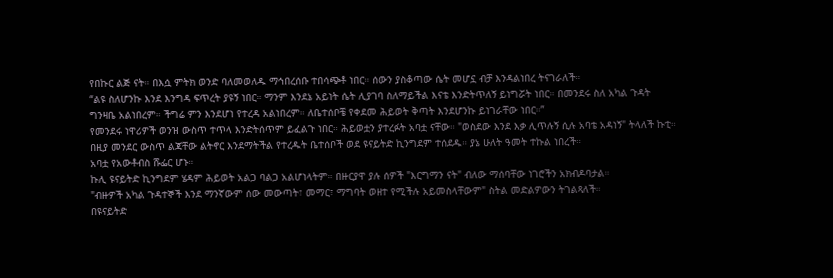የበኩር ልጅ ናት። በእሷ ምትክ ወንድ ባለመወለዱ ማኅበረሰቡ ተበሳጭቶ ነበር። ሰውን ያስቆጣው ሴት መሆኗ ብቻ እንዳልነበረ ትናገራለች።
“ልዩ ስለሆንኩ እንደ እንግዳ ፍጥረት ያዩኝ ነበር። ማንም እንደኔ አይነት ሴት ሊያገባ ስለማይችል እናቴ እንድትጥለኝ ይነግሯት ነበር። በመንደሩ ስለ አካል ጉዳት ግንዛቤ አልነበረም። ችግሬ ምን እንደሆነ የተረዳ አልነበረም። ለቤተሰቦቼ የቀደመ ሕይወት ቅጣት እንደሆንኩ ይነገራቸው ነበር።”
የመንደሩ ነዋሪዎች ወንዝ ውስጥ ተጥላ እንድትሰጥም ይፈልጉ ነበር። ሕይወቷን ያተረፉት አባቷ ናቸው። "ወስደው እንደ እቃ ሊጥሉኝ ሲሉ አባቴ አዳነኝ" ትላለች ኩቲ።
በዚያ መንደር ውስጥ ልጃቸው ልትኖር እንደማትችል የተረዱት ቤተሰቦች ወደ ዩናይትድ ኪንግደም ተሰደዱ። ያኔ ሁለት ዓመት ተኩል ነበረች።
አባቷ የአውቶብስ ሹፌር ሆኑ።
ኩሊ ዩናይትድ ኪንግደም ሄዳም ሕይወት አልጋ ባልጋ አልሆነላትም። በዙርያዋ ያሉ ሰዎች "እርግማን ናት" ብለው ማሰባቸው ነገሮችን አክብዶባታል።
"ብዙዎች አካል ጉዳተኞች እንደ ማንኛውም ሰው መውጣት፣ መማር፣ ማግባት ወዘተ የሚችሉ አይመስላቸውም" ስትል መድልዎውን ትገልጻለች።
በዩናይትድ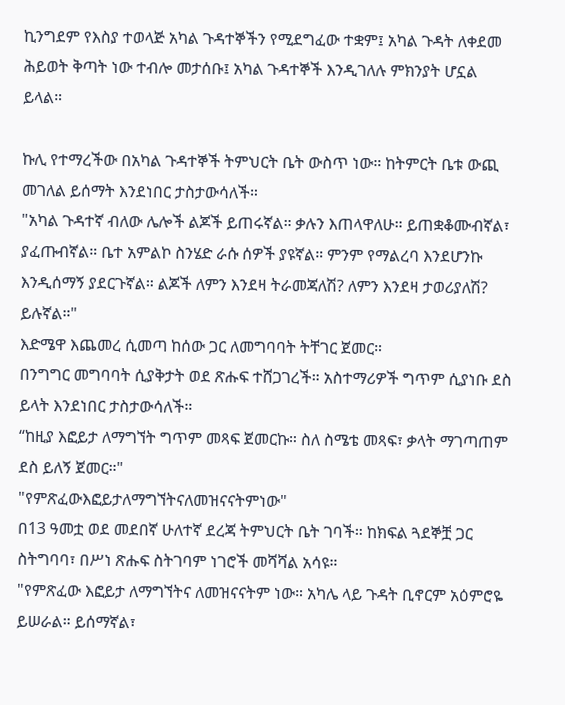ኪንግደም የእስያ ተወላጅ አካል ጉዳተኞችን የሚደግፈው ተቋም፤ አካል ጉዳት ለቀደመ ሕይወት ቅጣት ነው ተብሎ መታሰቡ፤ አካል ጉዳተኞች እንዲገለሉ ምክንያት ሆኗል ይላል።

ኩሊ የተማረችው በአካል ጉዳተኞች ትምህርት ቤት ውስጥ ነው። ከትምርት ቤቱ ውጪ መገለል ይሰማት እንደነበር ታስታውሳለች።
"አካል ጉዳተኛ ብለው ሌሎች ልጆች ይጠሩኛል። ቃሉን እጠላዋለሁ። ይጠቋቆሙብኛል፣ ያፈጡብኛል። ቤተ አምልኮ ስንሄድ ራሱ ሰዎች ያዩኛል። ምንም የማልረባ እንደሆንኩ እንዲሰማኝ ያደርጉኛል። ልጆች ለምን እንደዛ ትራመጃለሽ? ለምን እንደዛ ታወሪያለሽ? ይሉኛል።"
እድሜዋ እጨመረ ሲመጣ ከሰው ጋር ለመግባባት ትቸገር ጀመር።
በንግግር መግባባት ሲያቅታት ወደ ጽሑፍ ተሸጋገረች። አስተማሪዎች ግጥም ሲያነቡ ደስ ይላት እንደነበር ታስታውሳለች።
“ከዚያ እፎይታ ለማግኘት ግጥም መጻፍ ጀመርኩ። ስለ ስሜቴ መጻፍ፣ ቃላት ማገጣጠም ደስ ይለኝ ጀመር።"
"የምጽፈውእፎይታለማግኘትናለመዝናናትምነው"
በ13 ዓመቷ ወደ መደበኛ ሁለተኛ ደረጃ ትምህርት ቤት ገባች። ከክፍል ጓደኞቿ ጋር ስትግባባ፣ በሥነ ጽሑፍ ስትገባም ነገሮች መሻሻል አሳዩ።
"የምጽፈው እፎይታ ለማግኘትና ለመዝናናትም ነው። አካሌ ላይ ጉዳት ቢኖርም አዕምሮዬ ይሠራል። ይሰማኛል፣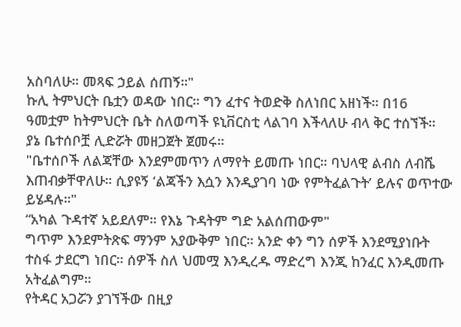አስባለሁ። መጻፍ ኃይል ሰጠኝ።"
ኩሊ ትምህርት ቤቷን ወዳው ነበር። ግን ፈተና ትወድቅ ስለነበር አዘነች። በ16 ዓመቷም ከትምህርት ቤት ስለወጣች ዩኒቨርስቲ ላልገባ እችላለሁ ብላ ቅር ተሰኘች።
ያኔ ቤተሰቦቿ ሊድሯት መዘጋጀት ጀመሩ።
"ቤተሰቦች ለልጃቸው እንደምመጥን ለማየት ይመጡ ነበር። ባህላዊ ልብስ ለብሼ እጠብቃቸዋለሁ። ሲያዩኝ ‘ልጃችን እሷን እንዲያገባ ነው የምትፈልጉት’ ይሉና ወጥተው ይሄዳሉ።"
“አካል ጉዳተኛ አይደለም። የእኔ ጉዳትም ግድ አልሰጠውም"
ግጥም እንደምትጽፍ ማንም አያውቅም ነበር። አንድ ቀን ግን ሰዎች እንደሚያነቡት ተስፋ ታደርግ ነበር። ሰዎች ስለ ህመሟ እንዲረዱ ማድረግ እንጂ ከንፈር እንዲመጡ አትፈልግም።
የትዳር አጋሯን ያገኘችው በዚያ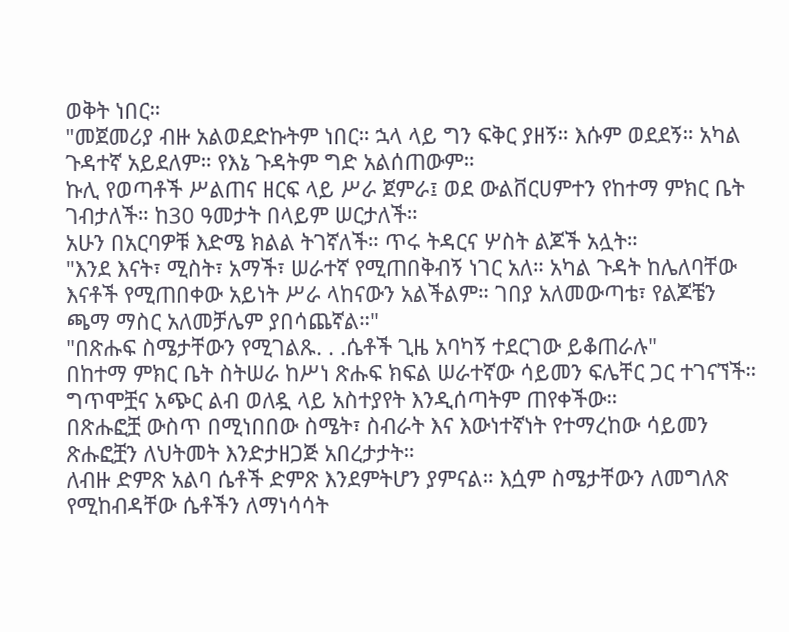ወቅት ነበር።
"መጀመሪያ ብዙ አልወደድኩትም ነበር። ኋላ ላይ ግን ፍቅር ያዘኝ። እሱም ወደደኝ። አካል ጉዳተኛ አይደለም። የእኔ ጉዳትም ግድ አልሰጠውም።
ኩሊ የወጣቶች ሥልጠና ዘርፍ ላይ ሥራ ጀምራ፤ ወደ ውልቨርሀምተን የከተማ ምክር ቤት ገብታለች። ከ30 ዓመታት በላይም ሠርታለች።
አሁን በአርባዎቹ እድሜ ክልል ትገኛለች። ጥሩ ትዳርና ሦስት ልጆች አሏት።
"እንደ እናት፣ ሚስት፣ አማች፣ ሠራተኛ የሚጠበቅብኝ ነገር አለ። አካል ጉዳት ከሌለባቸው እናቶች የሚጠበቀው አይነት ሥራ ላከናውን አልችልም። ገበያ አለመውጣቴ፣ የልጆቼን ጫማ ማስር አለመቻሌም ያበሳጨኛል።"
"በጽሑፍ ስሜታቸውን የሚገልጹ. . .ሴቶች ጊዜ አባካኝ ተደርገው ይቆጠራሉ"
በከተማ ምክር ቤት ስትሠራ ከሥነ ጽሑፍ ክፍል ሠራተኛው ሳይመን ፍሌቸር ጋር ተገናኘች። ግጥሞቿና አጭር ልብ ወለዷ ላይ አስተያየት እንዲሰጣትም ጠየቀችው።
በጽሑፎቿ ውስጥ በሚነበበው ስሜት፣ ስብራት እና እውነተኛነት የተማረከው ሳይመን ጽሑፎቿን ለህትመት እንድታዘጋጅ አበረታታት።
ለብዙ ድምጽ አልባ ሴቶች ድምጽ እንደምትሆን ያምናል። እሷም ስሜታቸውን ለመግለጽ የሚከብዳቸው ሴቶችን ለማነሳሳት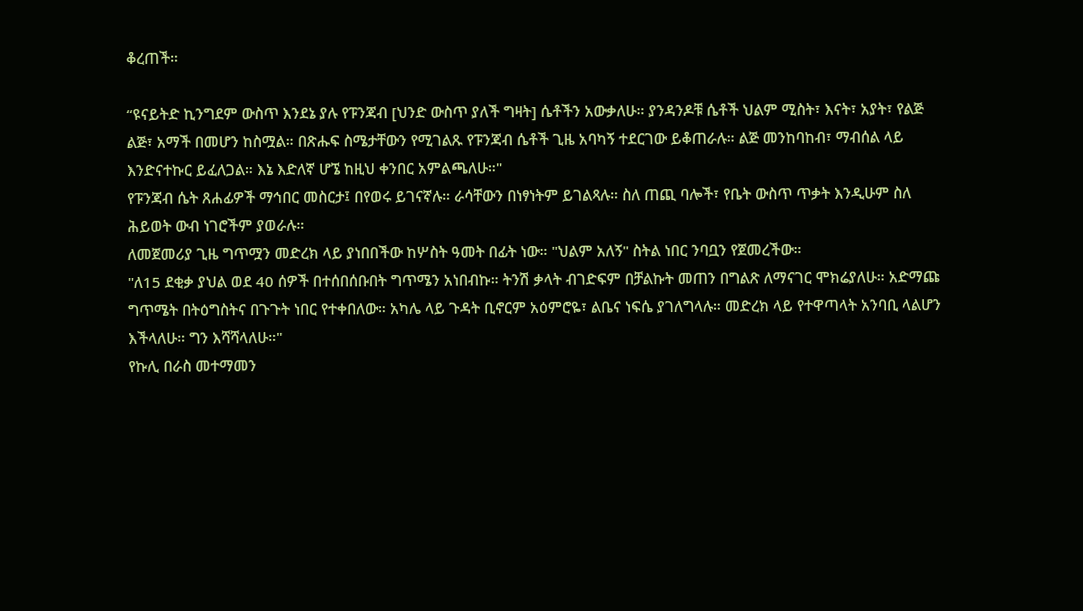ቆረጠች።

“ዩናይትድ ኪንግደም ውስጥ እንደኔ ያሉ የፑንጃብ [ህንድ ውስጥ ያለች ግዛት] ሴቶችን አውቃለሁ። ያንዳንዶቹ ሴቶች ህልም ሚስት፣ እናት፣ አያት፣ የልጅ ልጅ፣ አማች በመሆን ከስሟል። በጽሑፍ ስሜታቸውን የሚገልጹ የፑንጃብ ሴቶች ጊዜ አባካኝ ተደርገው ይቆጠራሉ። ልጅ መንከባከብ፣ ማብሰል ላይ እንድናተኩር ይፈለጋል። እኔ እድለኛ ሆኜ ከዚህ ቀንበር አምልጫለሁ።"
የፑንጃብ ሴት ጸሐፊዎች ማኅበር መስርታ፤ በየወሩ ይገናኛሉ። ራሳቸውን በነፃነትም ይገልጻሉ። ስለ ጠጪ ባሎች፣ የቤት ውስጥ ጥቃት እንዲሁም ስለ ሕይወት ውብ ነገሮችም ያወራሉ።
ለመጀመሪያ ጊዜ ግጥሟን መድረክ ላይ ያነበበችው ከሦስት ዓመት በፊት ነው። "ህልም አለኝ" ስትል ነበር ንባቧን የጀመረችው።
"ለ15 ደቂቃ ያህል ወደ 40 ሰዎች በተሰበሰቡበት ግጥሜን አነበብኩ። ትንሽ ቃላት ብገድፍም በቻልኩት መጠን በግልጽ ለማናገር ሞክሬያለሁ። አድማጩ ግጥሜት በትዕግስትና በጉጉት ነበር የተቀበለው። አካሌ ላይ ጉዳት ቢኖርም አዕምሮዬ፣ ልቤና ነፍሴ ያገለግላሉ። መድረክ ላይ የተዋጣላት አንባቢ ላልሆን እችላለሁ። ግን እሻሻላለሁ።"
የኩሊ በራስ መተማመን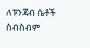ለፑንጃብ ሴቶች ስብስብም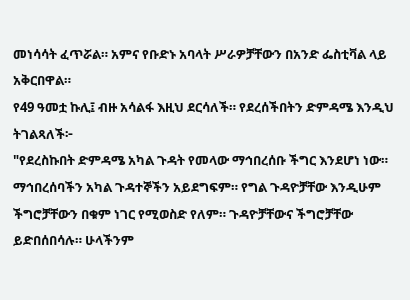መነሳሳት ፈጥሯል። አምና የቡድኑ አባላት ሥራዎቻቸውን በአንድ ፌስቲቫል ላይ አቅርበዋል።
የ49 ዓመቷ ኩሊ፤ ብዙ አሳልፋ እዚህ ደርሳለች። የደረሰችበትን ድምዳሜ እንዲህ ትገልጻለች፦
"የደረስኩበት ድምዳሜ አካል ጉዳት የመላው ማኅበረሰቡ ችግር እንደሆነ ነው። ማኅበረሰባችን አካል ጉዳተኞችን አይደግፍም። የግል ጉዳዮቻቸው እንዲሁም ችግሮቻቸውን በቁም ነገር የሚወስድ የለም። ጉዳዮቻቸውና ችግሮቻቸው ይድበሰበሳሉ። ሁላችንም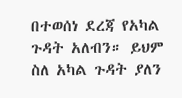በተወሰነ ደረጃ የአካል ጉዳት አለብን። ይህም ስለ አካል ጉዳት ያለን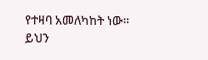የተዛባ አመለካከት ነው። ይህን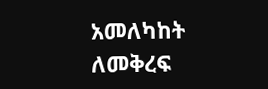አመለካከት ለመቅረፍ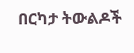በርካታ ትውልዶች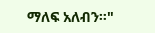ማለፍ አለብን።"